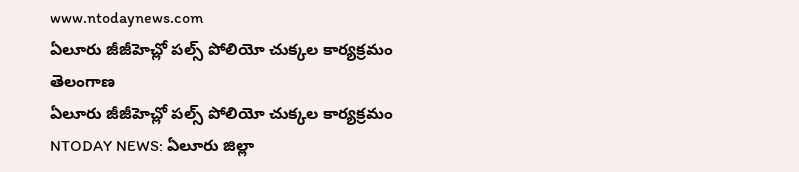www.ntodaynews.com
ఏలూరు జీజీహెచ్లో పల్స్ పోలియో చుక్కల కార్యక్రమం
తెలంగాణ
ఏలూరు జీజీహెచ్లో పల్స్ పోలియో చుక్కల కార్యక్రమం
NTODAY NEWS: ఏలూరు జిల్లా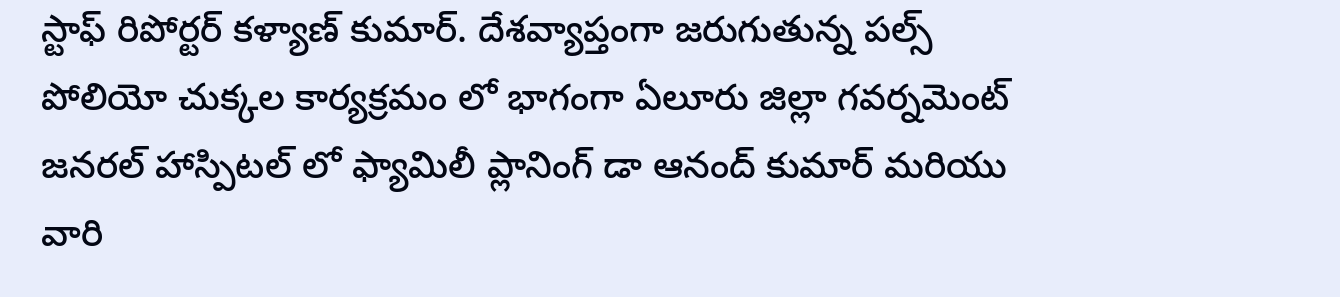స్టాఫ్ రిపోర్టర్ కళ్యాణ్ కుమార్. దేశవ్యాప్తంగా జరుగుతున్న పల్స్ పోలియో చుక్కల కార్యక్రమం లో భాగంగా ఏలూరు జిల్లా గవర్నమెంట్ జనరల్ హాస్పిటల్ లో ఫ్యామిలీ ప్లానింగ్ డా ఆనంద్ కుమార్ మరియు వారి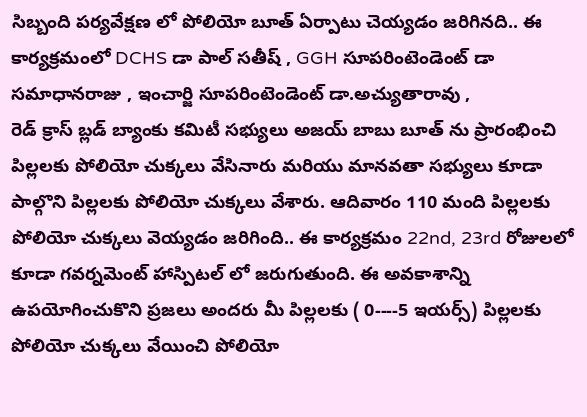సిబ్బంది పర్యవేక్షణ లో పోలియో బూత్ ఏర్పాటు చెయ్యడం జరిగినది.. ఈ కార్యక్రమంలో DCHS డా పాల్ సతీష్ , GGH సూపరింటెండెంట్ డా సమాధానరాజు , ఇంచార్జి సూపరింటెండెంట్ డా.అచ్యుతారావు ,
రెడ్ క్రాస్ బ్లడ్ బ్యాంకు కమిటీ సభ్యులు అజయ్ బాబు బూత్ ను ప్రారంభించి పిల్లలకు పోలియో చుక్కలు వేసినారు మరియు మానవతా సభ్యులు కూడా పాల్గొని పిల్లలకు పోలియో చుక్కలు వేశారు. ఆదివారం 110 మంది పిల్లలకు పోలియో చుక్కలు వెయ్యడం జరిగింది.. ఈ కార్యక్రమం 22nd, 23rd రోజులలో కూడా గవర్నమెంట్ హాస్పిటల్ లో జరుగుతుంది. ఈ అవకాశాన్ని ఉపయోగించుకొని ప్రజలు అందరు మీ పిల్లలకు ( 0----5 ఇయర్స్) పిల్లలకు పోలియో చుక్కలు వేయించి పోలియో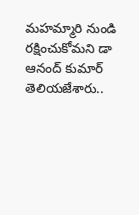మహమ్మారి నుండి రక్షించుకోమని డా ఆనంద్ కుమార్ తెలియజేశారు..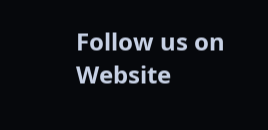Follow us on
Website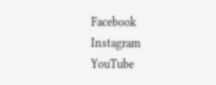Facebook
Instagram
YouTube